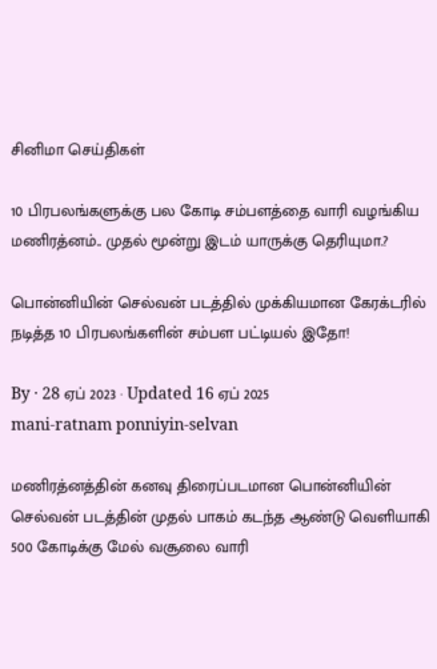சினிமா செய்திகள்

10 பிரபலங்களுக்கு பல கோடி சம்பளத்தை வாரி வழங்கிய மணிரத்னம்.. முதல் மூன்று இடம் யாருக்கு தெரியுமா.?

பொன்னியின் செல்வன் படத்தில் முக்கியமான கேரக்டரில் நடித்த 10 பிரபலங்களின் சம்பள பட்டியல் இதோ!

By · 28 ஏப் 2023 · Updated 16 ஏப் 2025
mani-ratnam ponniyin-selvan

மணிரத்னத்தின் கனவு திரைப்படமான பொன்னியின் செல்வன் படத்தின் முதல் பாகம் கடந்த ஆண்டு வெளியாகி 500 கோடிக்கு மேல் வசூலை வாரி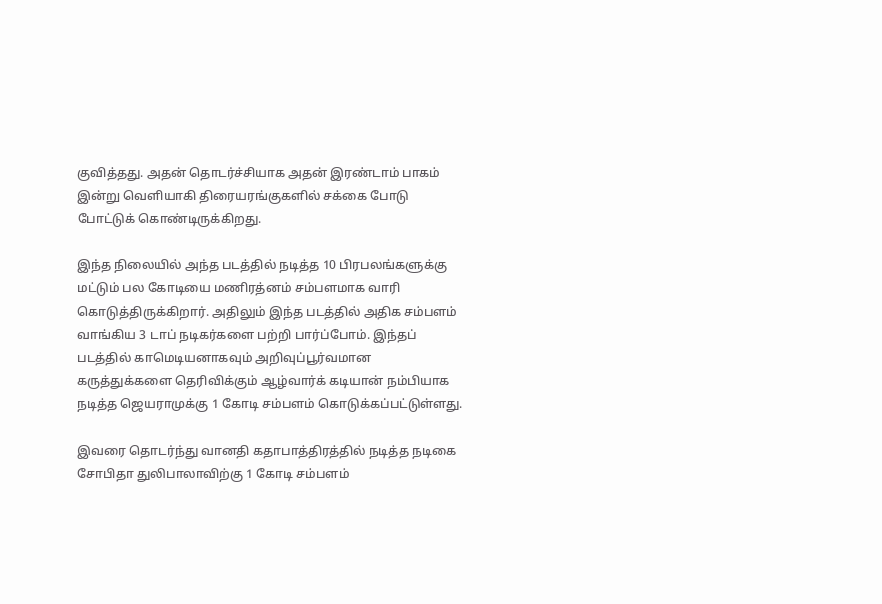குவித்தது. அதன் தொடர்ச்சியாக அதன் இரண்டாம் பாகம் இன்று வெளியாகி திரையரங்குகளில் சக்கை போடு போட்டுக் கொண்டிருக்கிறது.

இந்த நிலையில் அந்த படத்தில் நடித்த 10 பிரபலங்களுக்கு மட்டும் பல கோடியை மணிரத்னம் சம்பளமாக வாரி கொடுத்திருக்கிறார். அதிலும் இந்த படத்தில் அதிக சம்பளம் வாங்கிய 3 டாப் நடிகர்களை பற்றி பார்ப்போம். இந்தப் படத்தில் காமெடியனாகவும் அறிவுப்பூர்வமான கருத்துக்களை தெரிவிக்கும் ஆழ்வார்க் கடியான் நம்பியாக நடித்த ஜெயராமுக்கு 1 கோடி சம்பளம் கொடுக்கப்பட்டுள்ளது.

இவரை தொடர்ந்து வானதி கதாபாத்திரத்தில் நடித்த நடிகை சோபிதா துலிபாலாவிற்கு 1 கோடி சம்பளம்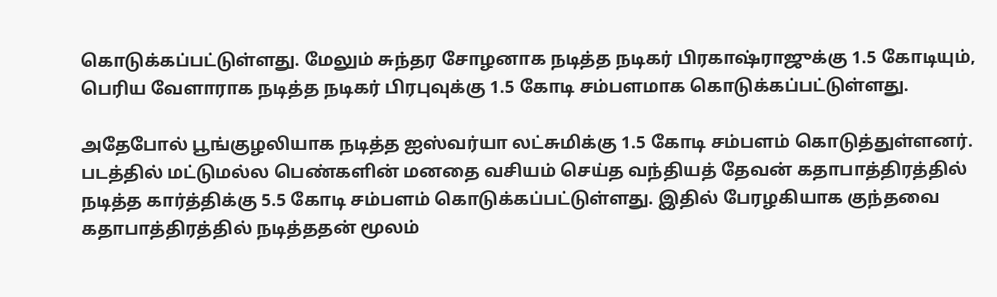கொடுக்கப்பட்டுள்ளது. மேலும் சுந்தர சோழனாக நடித்த நடிகர் பிரகாஷ்ராஜுக்கு 1.5 கோடியும், பெரிய வேளாராக நடித்த நடிகர் பிரபுவுக்கு 1.5 கோடி சம்பளமாக கொடுக்கப்பட்டுள்ளது.

அதேபோல் பூங்குழலியாக நடித்த ஐஸ்வர்யா லட்சுமிக்கு 1.5 கோடி சம்பளம் கொடுத்துள்ளனர். படத்தில் மட்டுமல்ல பெண்களின் மனதை வசியம் செய்த வந்தியத் தேவன் கதாபாத்திரத்தில் நடித்த கார்த்திக்கு 5.5 கோடி சம்பளம் கொடுக்கப்பட்டுள்ளது. இதில் பேரழகியாக குந்தவை கதாபாத்திரத்தில் நடித்ததன் மூலம்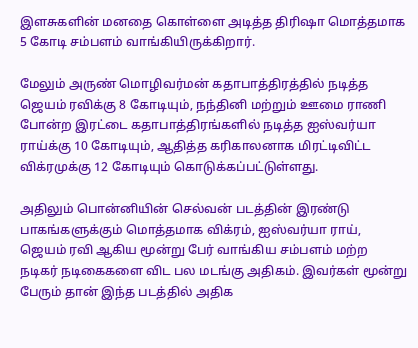இளசுகளின் மனதை கொள்ளை அடித்த திரிஷா மொத்தமாக 5 கோடி சம்பளம் வாங்கியிருக்கிறார்.

மேலும் அருண் மொழிவர்மன் கதாபாத்திரத்தில் நடித்த ஜெயம் ரவிக்கு 8 கோடியும், நந்தினி மற்றும் ஊமை ராணி போன்ற இரட்டை கதாபாத்திரங்களில் நடித்த ஐஸ்வர்யா ராய்க்கு 10 கோடியும், ஆதித்த கரிகாலனாக மிரட்டிவிட்ட விக்ரமுக்கு 12 கோடியும் கொடுக்கப்பட்டுள்ளது.

அதிலும் பொன்னியின் செல்வன் படத்தின் இரண்டு பாகங்களுக்கும் மொத்தமாக விக்ரம், ஐஸ்வர்யா ராய், ஜெயம் ரவி ஆகிய மூன்று பேர் வாங்கிய சம்பளம் மற்ற நடிகர் நடிகைகளை விட பல மடங்கு அதிகம். இவர்கள் மூன்று பேரும் தான் இந்த படத்தில் அதிக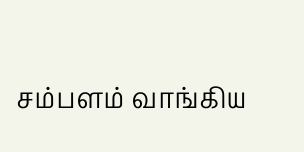சம்பளம் வாங்கிய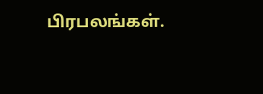பிரபலங்கள்.